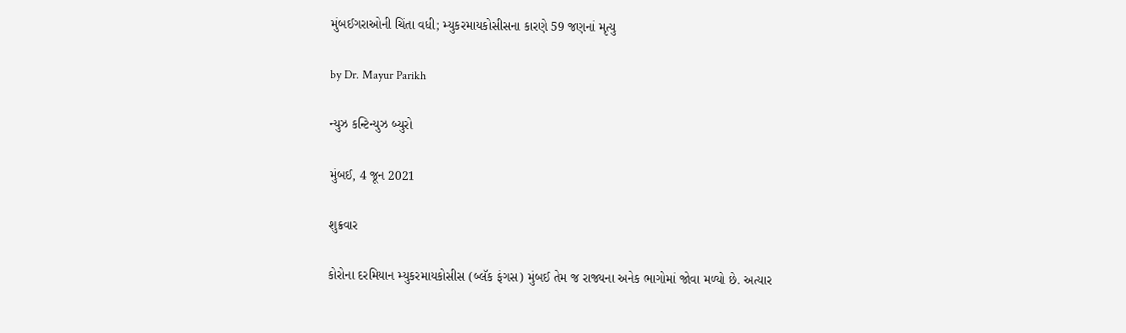મુંબઈગરાઓની ચિંતા વધી; મ્યુકરમાયકોસીસના કારણે 59 જણનાં મૃત્યુ

by Dr. Mayur Parikh

ન્યુઝ કન્ટિન્યુઝ બ્યુરો

મુંબઈ, 4 જૂન 2021

શુક્રવાર

કોરોના દરમિયાન મ્યુકરમાયકોસીસ (બ્લૅક ફંગસ) મુંબઈ તેમ જ રાજ્યના અનેક ભાગોમાં જોવા મળ્યો છે. અત્યાર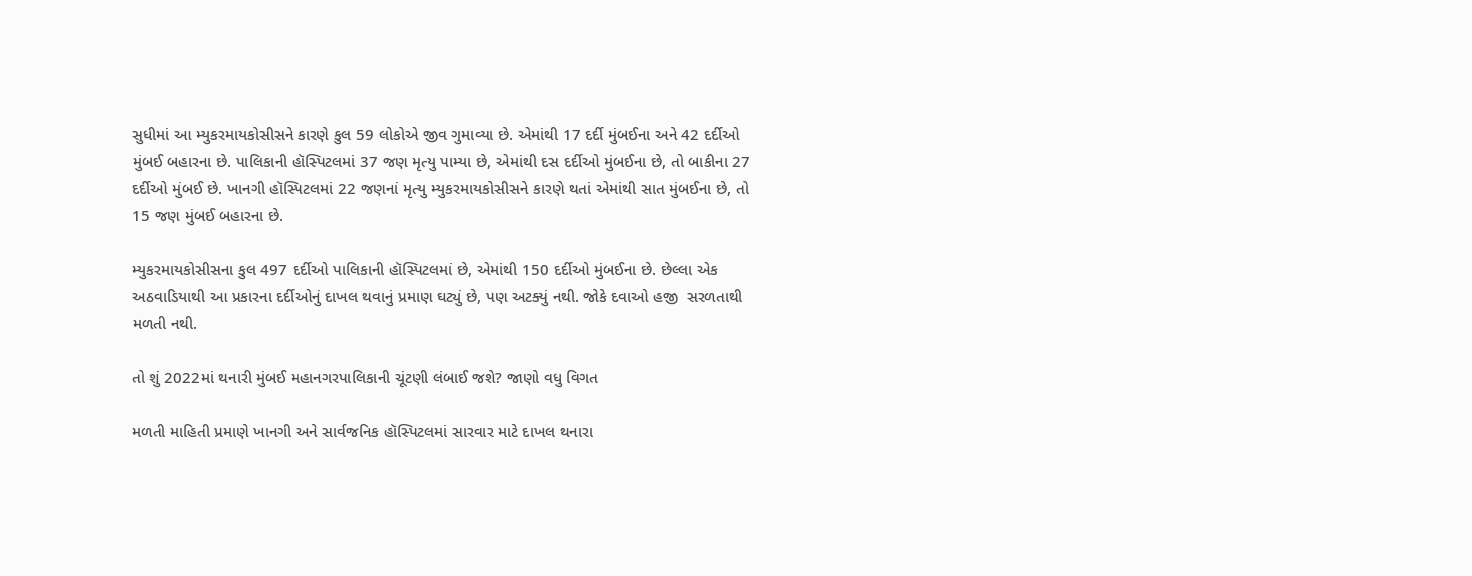સુધીમાં આ મ્યુકરમાયકોસીસને કારણે કુલ 59 લોકોએ જીવ ગુમાવ્યા છે. એમાંથી 17 દર્દી મુંબઈના અને 42 દર્દીઓ મુંબઈ બહારના છે. પાલિકાની હૉસ્પિટલમાં 37 જણ મૃત્યુ પામ્યા છે, એમાંથી દસ દર્દીઓ મુંબઈના છે, તો બાકીના 27 દર્દીઓ મુંબઈ છે. ખાનગી હૉસ્પિટલમાં 22 જણનાં મૃત્યુ મ્યુકરમાયકોસીસને કારણે થતાં એમાંથી સાત મુંબઈના છે, તો 15 જણ મુંબઈ બહારના છે.

મ્યુકરમાયકોસીસના કુલ 497 દર્દીઓ પાલિકાની હૉસ્પિટલમાં છે, એમાંથી 150 દર્દીઓ મુંબઈના છે. છેલ્લા એક અઠવાડિયાથી આ પ્રકારના દર્દીઓનું દાખલ થવાનું પ્રમાણ ઘટ્યું છે, પણ અટક્યું નથી. જોકે દવાઓ હજી  સરળતાથી મળતી નથી.

તો શું 2022માં થનારી મુંબઈ મહાનગરપાલિકાની ચૂંટણી લંબાઈ જશે? જાણો વધુ વિગત

મળતી માહિતી પ્રમાણે ખાનગી અને સાર્વજનિક હૉસ્પિટલમાં સારવાર માટે દાખલ થનારા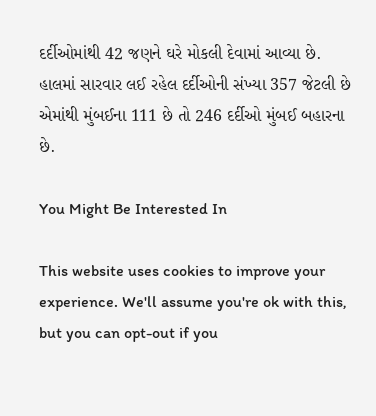દર્દીઓમાંથી 42 જણને ઘરે મોકલી દેવામાં આવ્યા છે. હાલમાં સારવાર લઈ રહેલ દર્દીઓની સંખ્યા 357 જેટલી છે એમાંથી મુંબઈના 111 છે તો 246 દર્દીઓ મુંબઈ બહારના છે.

You Might Be Interested In

This website uses cookies to improve your experience. We'll assume you're ok with this, but you can opt-out if you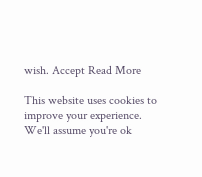wish. Accept Read More

This website uses cookies to improve your experience. We'll assume you're ok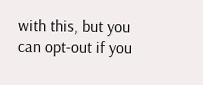with this, but you can opt-out if you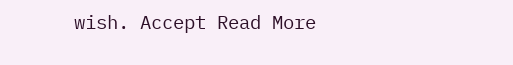wish. Accept Read More